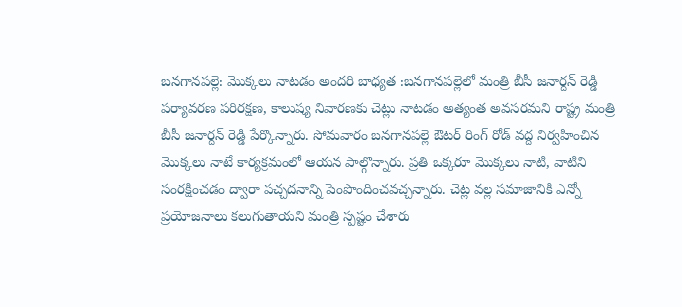బనగానపల్లె: మొక్కలు నాటడం అందరి బాధ్యత :బనగానపల్లెలో మంత్రి బీసీ జనార్దన్ రెడ్డి
పర్యావరణ పరిరక్షణ, కాలుష్య నివారణకు చెట్లు నాటడం అత్యంత అవసరమని రాష్ట్ర మంత్రి బీసీ జనార్దన్ రెడ్డి పేర్కొన్నారు. సోమవారం బనగానపల్లె ఔటర్ రింగ్ రోడ్ వద్ద నిర్వహించిన మొక్కలు నాటే కార్యక్రమంలో ఆయన పాల్గొన్నారు. ప్రతి ఒక్కరూ మొక్కలు నాటి, వాటిని సంరక్షించడం ద్వారా పచ్చదనాన్ని పెంపొందించవచ్చన్నారు. చెట్ల వల్ల సమాజానికి ఎన్నో ప్రయోజనాలు కలుగుతాయని మంత్రి స్పష్టం చేశారు